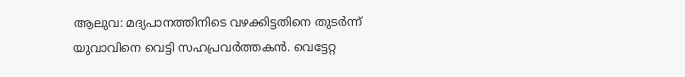ആലുവ: മദ്യപാനത്തിനിടെ വഴക്കിട്ടതിനെ തുടർന്ന് യുവാവിനെ വെട്ടി സഹപ്രവർത്തകൻ. വെട്ടേറ്റ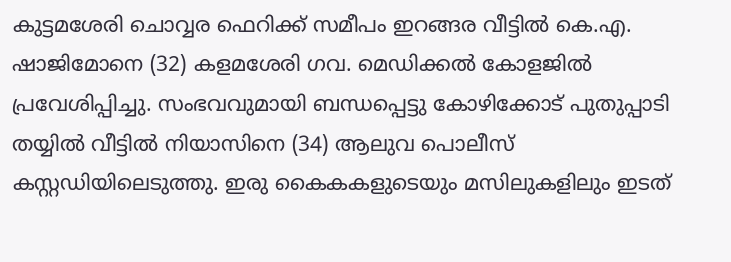കുട്ടമശേരി ചൊവ്വര ഫെറിക്ക് സമീപം ഇറങ്ങര വീട്ടിൽ കെ.എ. ഷാജിമോനെ (32) കളമശേരി ഗവ. മെഡിക്കൽ കോളജിൽ പ്രവേശിപ്പിച്ചു. സംഭവവുമായി ബന്ധപ്പെട്ടു കോഴിക്കോട് പുതുപ്പാടി തയ്യിൽ വീട്ടിൽ നിയാസിനെ (34) ആലുവ പൊലീസ് കസ്റ്റഡിയിലെടുത്തു. ഇരു കൈകകളുടെയും മസിലുകളിലും ഇടത്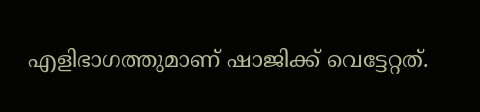എളിഭാഗത്തുമാണ് ഷാജിക്ക് വെട്ടേറ്റത്.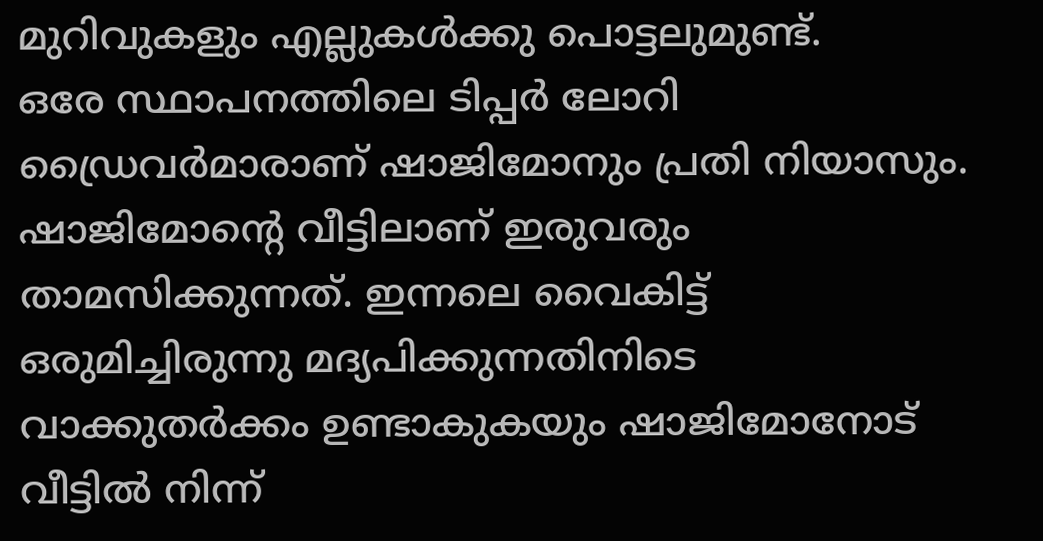മുറിവുകളും എല്ലുകൾക്കു പൊട്ടലുമുണ്ട്.
ഒരേ സ്ഥാപനത്തിലെ ടിപ്പർ ലോറി ഡ്രൈവർമാരാണ് ഷാജിമോനും പ്രതി നിയാസും. ഷാജിമോന്റെ വീട്ടിലാണ് ഇരുവരും താമസിക്കുന്നത്. ഇന്നലെ വൈകിട്ട് ഒരുമിച്ചിരുന്നു മദ്യപിക്കുന്നതിനിടെ വാക്കുതർക്കം ഉണ്ടാകുകയും ഷാജിമോനോട് വീട്ടിൽ നിന്ന്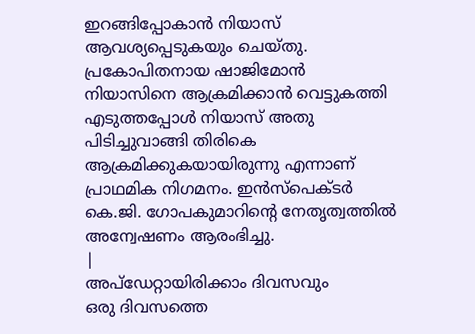ഇറങ്ങിപ്പോകാൻ നിയാസ് ആവശ്യപ്പെടുകയും ചെയ്തു. പ്രകോപിതനായ ഷാജിമോൻ നിയാസിനെ ആക്രമിക്കാൻ വെട്ടുകത്തി എടുത്തപ്പോൾ നിയാസ് അതു പിടിച്ചുവാങ്ങി തിരികെ ആക്രമിക്കുകയായിരുന്നു എന്നാണ് പ്രാഥമിക നിഗമനം. ഇൻസ്പെക്ടർ കെ.ജി. ഗോപകുമാറിന്റെ നേതൃത്വത്തിൽ അന്വേഷണം ആരംഭിച്ചു.
|
അപ്ഡേറ്റായിരിക്കാം ദിവസവും
ഒരു ദിവസത്തെ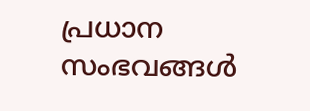പ്രധാന സംഭവങ്ങൾ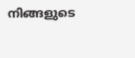നിങ്ങളുടെ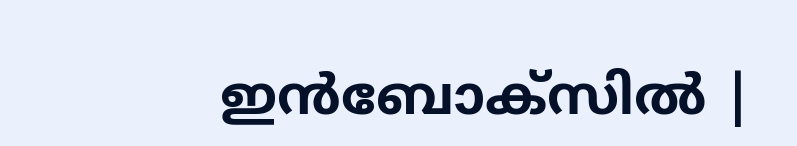ഇൻബോക്സിൽ |